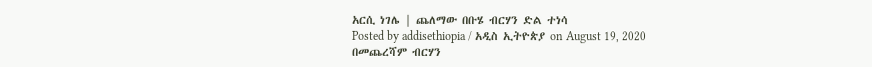አርሲ ነገሌ | ጨለማው በቡሄ ብርሃን ድል ተነሳ
Posted by addisethiopia / አዲስ ኢትዮጵያ on August 19, 2020
በመጨረሻም ብርሃን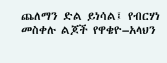ጨለማን ድል ይነሳል፤ የብርሃነ መስቀሉ ልጆች የዋቄዮ–አላህን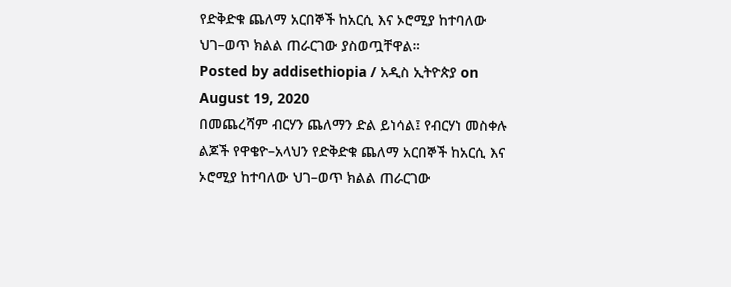የድቅድቁ ጨለማ አርበኞች ከአርሲ እና ኦሮሚያ ከተባለው ህገ–ወጥ ክልል ጠራርገው ያስወጧቸዋል።
Posted by addisethiopia / አዲስ ኢትዮጵያ on August 19, 2020
በመጨረሻም ብርሃን ጨለማን ድል ይነሳል፤ የብርሃነ መስቀሉ ልጆች የዋቄዮ–አላህን የድቅድቁ ጨለማ አርበኞች ከአርሲ እና ኦሮሚያ ከተባለው ህገ–ወጥ ክልል ጠራርገው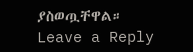ያስወጧቸዋል።
Leave a Reply